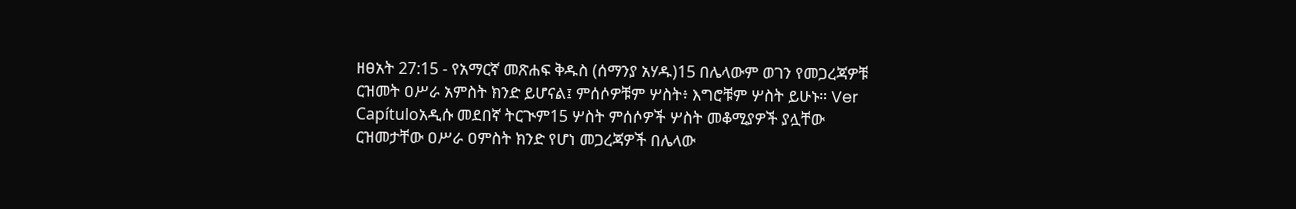ዘፀአት 27:15 - የአማርኛ መጽሐፍ ቅዱስ (ሰማንያ አሃዱ)15 በሌላውም ወገን የመጋረጃዎቹ ርዝመት ዐሥራ አምስት ክንድ ይሆናል፤ ምሰሶዎቹም ሦስት፥ እግሮቹም ሦስት ይሁኑ። Ver Capítuloአዲሱ መደበኛ ትርጒም15 ሦስት ምሰሶዎች ሦስት መቆሚያዎች ያሏቸው ርዝመታቸው ዐሥራ ዐምስት ክንድ የሆነ መጋረጃዎች በሌላው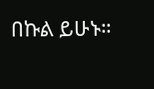በኩል ይሁኑ።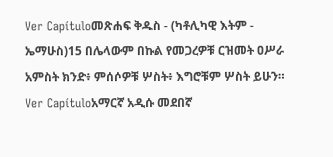Ver Capítuloመጽሐፍ ቅዱስ - (ካቶሊካዊ እትም - ኤማሁስ)15 በሌላውም በኩል የመጋረዎቹ ርዝመት ዐሥራ አምስት ክንድ፥ ምሰሶዎቹ ሦስት፥ እግሮቹም ሦስት ይሁን። Ver Capítuloአማርኛ አዲሱ መደበኛ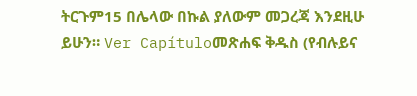ትርጉም15 በሌላው በኩል ያለውም መጋረጃ እንደዚሁ ይሁን። Ver Capítuloመጽሐፍ ቅዱስ (የብሉይና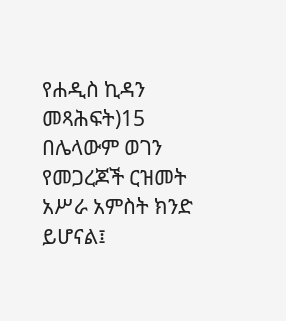የሐዲስ ኪዳን መጻሕፍት)15 በሌላውም ወገን የመጋረጆች ርዝመት አሥራ አምስት ክንድ ይሆናል፤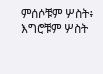ምሰሶቹም ሦስት፥ እግሮቹም ሦስት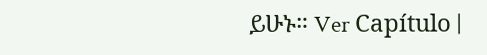ይሁኑ። Ver Capítulo |